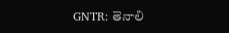GNTR: తెనాలి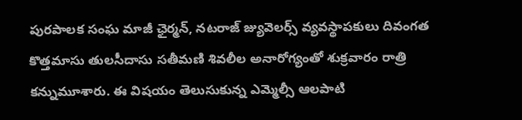పురపాలక సంఘ మాజీ ఛైర్మన్, నటరాజ్ జ్యువెలర్స్ వ్యవస్థాపకులు దివంగత కొత్తమాసు తులసీదాసు సతీమణి శివలీల అనారోగ్యంతో శుక్రవారం రాత్రి కన్నుమూశారు. ఈ విషయం తెలుసుకున్న ఎమ్మెల్సీ ఆలపాటి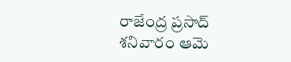రాజేంద్ర ప్రసాద్ శనివారం ఆమె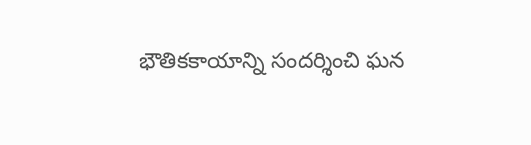భౌతికకాయాన్ని సందర్శించి ఘన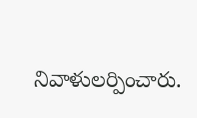నివాళులర్పించారు.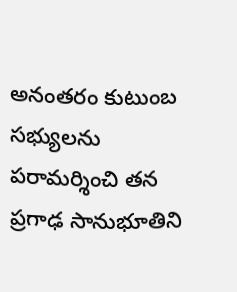అనంతరం కుటుంబ సభ్యులను పరామర్శించి తన ప్రగాఢ సానుభూతిని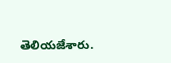తెలియజేశారు.